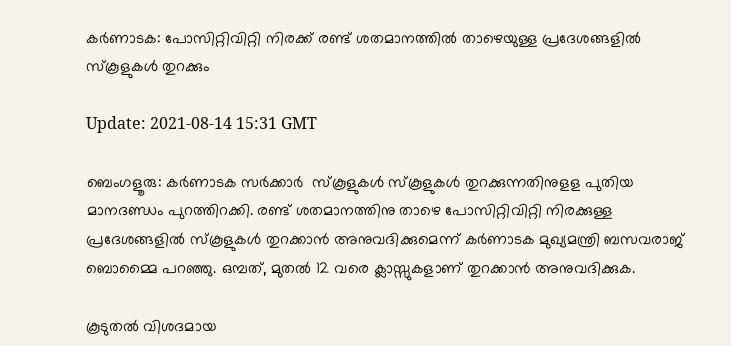കര്‍ണാടക: പോസിറ്റിവിറ്റി നിരക്ക് രണ്ട് ശതമാനത്തില്‍ താഴെയുള്ള പ്രദേശങ്ങളില്‍ സ്‌കൂളുകള്‍ തുറക്കും

Update: 2021-08-14 15:31 GMT

ബെംഗളൂരു: കര്‍ണാടക സര്‍ക്കാര്‍  സ്‌കൂളുകള്‍ സ്‌കൂളുകള്‍ തുറക്കുന്നതിനുളള പുതിയ മാനദണ്ഡം പുറത്തിറക്കി. രണ്ട് ശതമാനത്തിനു താഴെ പോസിറ്റിവിറ്റി നിരക്കുള്ള പ്രദേശങ്ങളില്‍ സ്‌കൂളുകള്‍ തുറക്കാന്‍ അനുവദിക്കുമെന്ന് കര്‍ണാടക മുഖ്യമന്ത്രി ബസവരാജ് ബൊമ്മൈ പറഞ്ഞു. ഒമ്പത്, മുതല്‍ 12 വരെ ക്ലാസ്സുകളാണ് തുറക്കാന്‍ അനുവദിക്കുക.

കൂടുതല്‍ വിശദമായ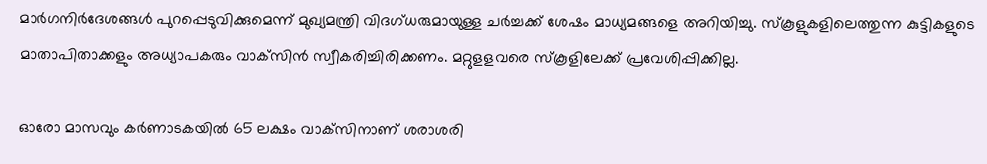മാര്‍ഗനിര്‍ദേശങ്ങള്‍ പുറപ്പെടുവിക്കുമെന്ന് മുഖ്യമന്ത്രി വിദഗ്ധരുമായുള്ള ചര്‍ച്ചക്ക് ശേഷം മാധ്യമങ്ങളെ അറിയിച്ചു. സ്‌കൂളുകളിലെത്തുന്ന കുട്ടികളുടെ മാതാപിതാക്കളും അധ്യാപകരും വാക്‌സിന്‍ സ്വീകരിച്ചിരിക്കണം. മറ്റുളളവരെ സ്‌കൂളിലേക്ക് പ്രവേശിപ്പിക്കില്ല.

ഓരോ മാസവും കര്‍ണാടകയില്‍ 65 ലക്ഷം വാക്‌സിനാണ് ശരാശരി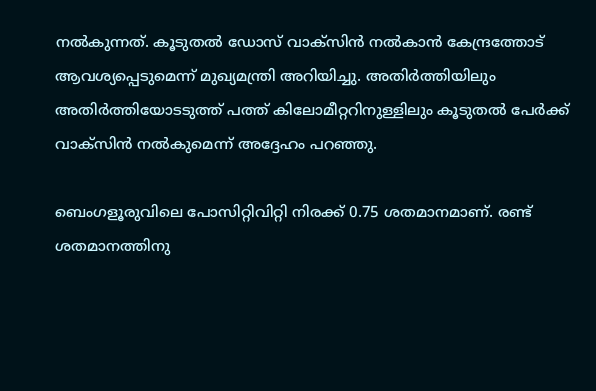നല്‍കുന്നത്. കൂടുതല്‍ ഡോസ് വാക്‌സിന്‍ നല്‍കാന്‍ കേന്ദ്രത്തോട് ആവശ്യപ്പെടുമെന്ന് മുഖ്യമന്ത്രി അറിയിച്ചു. അതിര്‍ത്തിയിലും അതിര്‍ത്തിയോടടുത്ത് പത്ത് കിലോമീറ്ററിനുള്ളിലും കൂടുതല്‍ പേര്‍ക്ക് വാക്‌സിന്‍ നല്‍കുമെന്ന് അദ്ദേഹം പറഞ്ഞു.

ബെംഗളൂരുവിലെ പോസിറ്റിവിറ്റി നിരക്ക് 0.75 ശതമാനമാണ്. രണ്ട് ശതമാനത്തിനു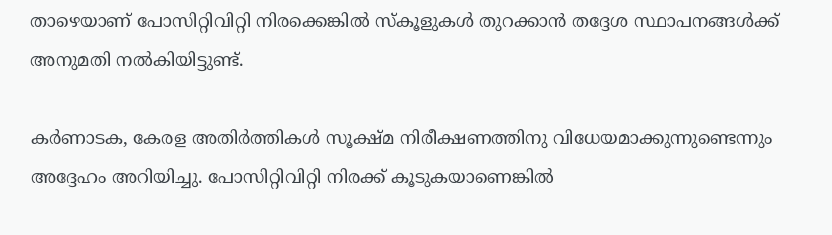താഴെയാണ് പോസിറ്റിവിറ്റി നിരക്കെങ്കില്‍ സ്‌കൂളുകള്‍ തുറക്കാന്‍ തദ്ദേശ സ്ഥാപനങ്ങള്‍ക്ക് അനുമതി നല്‍കിയിട്ടുണ്ട്.

കര്‍ണാടക, കേരള അതിര്‍ത്തികള്‍ സൂക്ഷ്മ നിരീക്ഷണത്തിനു വിധേയമാക്കുന്നുണ്ടെന്നും അദ്ദേഹം അറിയിച്ചു. പോസിറ്റിവിറ്റി നിരക്ക് കൂടുകയാണെങ്കില്‍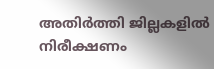അതിര്‍ത്തി ജില്ലകളില്‍ നിരീക്ഷണം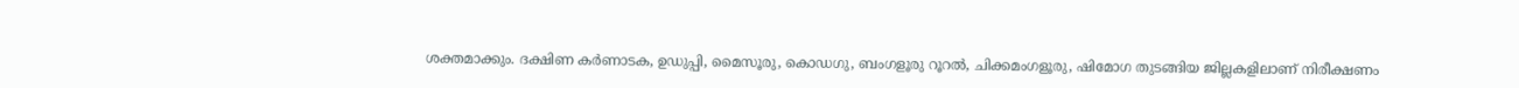ശക്തമാക്കും. ദക്ഷിണ കര്‍ണാടക, ഉഡുപ്പി, മൈസൂരു, കൊഡഗു, ബംഗളൂരു റൂറല്‍, ചിക്കമംഗളൂരു, ഷിമോഗ തുടങ്ങിയ ജില്ലകളിലാണ് നിരീക്ഷണം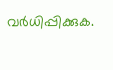വര്‍ധിപ്പിക്കുക.